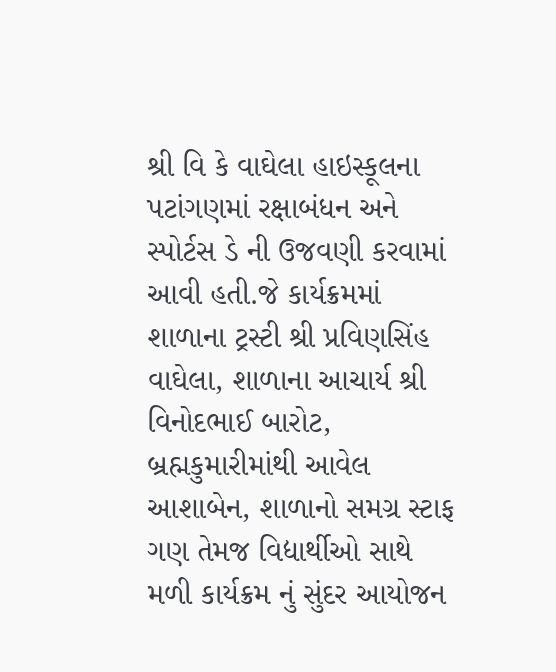શ્રી વિ કે વાઘેલા હાઇસ્કૂલના પટાંગણમાં રક્ષાબંધન અને સ્પોર્ટસ ડે ની ઉજવણી કરવામાં આવી હતી.જે કાર્યક્રમમાં શાળાના ટ્રસ્ટી શ્રી પ્રવિણસિંહ વાઘેલા, શાળાના આચાર્ય શ્રી વિનોદભાઈ બારોટ, બ્રહ્મકુમારીમાંથી આવેલ આશાબેન, શાળાનો સમગ્ર સ્ટાફ ગણ તેમજ વિદ્યાર્થીઓ સાથે મળી કાર્યક્રમ નું સુંદર આયોજન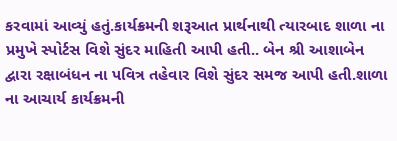કરવામાં આવ્યું હતું.કાર્યક્રમની શરૂઆત પ્રાર્થનાથી ત્યારબાદ શાળા ના પ્રમુખે સ્પોર્ટસ વિશે સુંદર માહિતી આપી હતી.. બેન શ્રી આશાબેન દ્વારા રક્ષાબંધન ના પવિત્ર તહેવાર વિશે સુંદર સમજ આપી હતી.શાળા ના આચાર્ય કાર્યક્રમની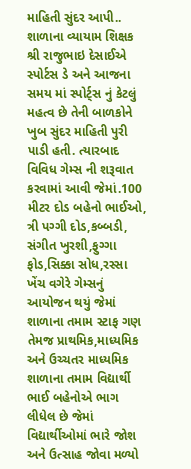માહિતી સુંદર આપી.. શાળાના વ્યાયામ શિક્ષક શ્રી રાજુભાઇ દેસાઈએ સ્પોર્ટસ ડે અને આજના સમય માં સ્પોર્ટ્સ નું કેટલું મહત્વ છે તેની બાળકોને ખુબ સુંદર માહિતી પુરી પાડી હતી. ત્યારબાદ વિવિધ ગેમ્સ ની શરૂવાત કરવામાં આવી જેમાં.100 મીટર દોડ બહેનો ભાઈઓ, ત્રી પગ્ગી દોડ,કબ્બડી, સંગીત ખુરશી,ફુગ્ગા ફોડ,સિક્કા સોધ,રસ્સા ખેંચ વગેરે ગેમ્સનું આયોજન થયું જેમાં શાળાના તમામ સ્ટાફ ગણ તેમજ પ્રાથમિક,માધ્યમિક અને ઉચ્ચતર માધ્યમિક શાળાના તમામ વિદ્યાર્થી ભાઈ બહેનોએ ભાગ લીધેલ છે જેમાં વિદ્યાર્થીઓમાં ભારે જોશ અને ઉત્સાહ જોવા મળ્યો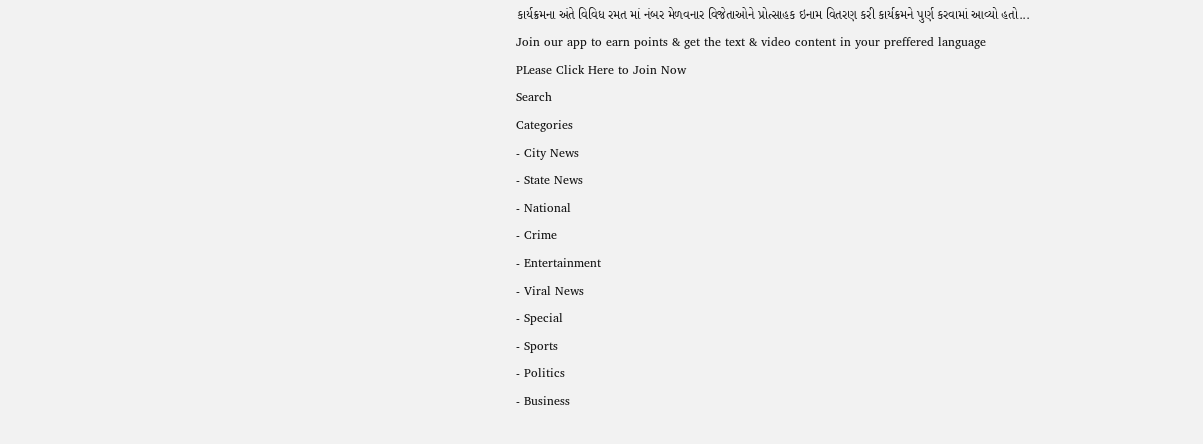કાર્યક્રમના અંતે વિવિધ રમત માં નંબર મેળવનાર વિજેતાઓને પ્રોત્સાહક ઇનામ વિતરણ કરી કાર્યક્રમને પુર્ણ કરવામાં આવ્યો હતો...
Join our app to earn points & get the text & video content in your preffered language
PLease Click Here to Join Now
Search
Categories
- City News
- State News
- National
- Crime
- Entertainment
- Viral News
- Special
- Sports
- Politics
- Business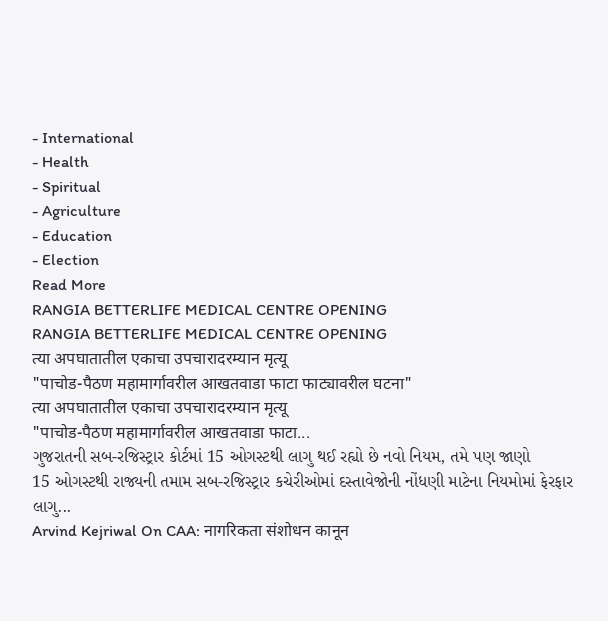- International
- Health
- Spiritual
- Agriculture
- Education
- Election
Read More
RANGIA BETTERLIFE MEDICAL CENTRE OPENING
RANGIA BETTERLIFE MEDICAL CENTRE OPENING
त्या अपघातातील एकाचा उपचारादरम्यान मृत्यू
"पाचोड-पैठण महामार्गावरील आखतवाडा फाटा फाट्यावरील घटना"
त्या अपघातातील एकाचा उपचारादरम्यान मृत्यू
"पाचोड-पैठण महामार्गावरील आखतवाडा फाटा...
ગુજરાતની સબ-રજિસ્ટ્રાર કોર્ટમાં 15 ઓગસ્ટથી લાગુ થઈ રહ્યો છે નવો નિયમ, તમે પણ જાણો
15 ઓગસ્ટથી રાજ્યની તમામ સબ-રજિસ્ટ્રાર કચેરીઓમાં દસ્તાવેજોની નોંધણી માટેના નિયમોમાં ફેરફાર લાગુ...
Arvind Kejriwal On CAA: नागरिकता संशोधन कानून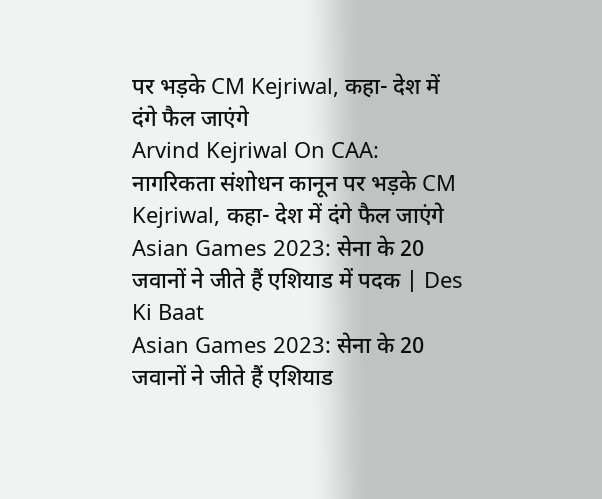पर भड़के CM Kejriwal, कहा- देश में दंगे फैल जाएंगे
Arvind Kejriwal On CAA: नागरिकता संशोधन कानून पर भड़के CM Kejriwal, कहा- देश में दंगे फैल जाएंगे
Asian Games 2023: सेना के 20 जवानों ने जीते हैं एशियाड में पदक | Des Ki Baat
Asian Games 2023: सेना के 20 जवानों ने जीते हैं एशियाड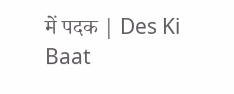में पदक | Des Ki Baat